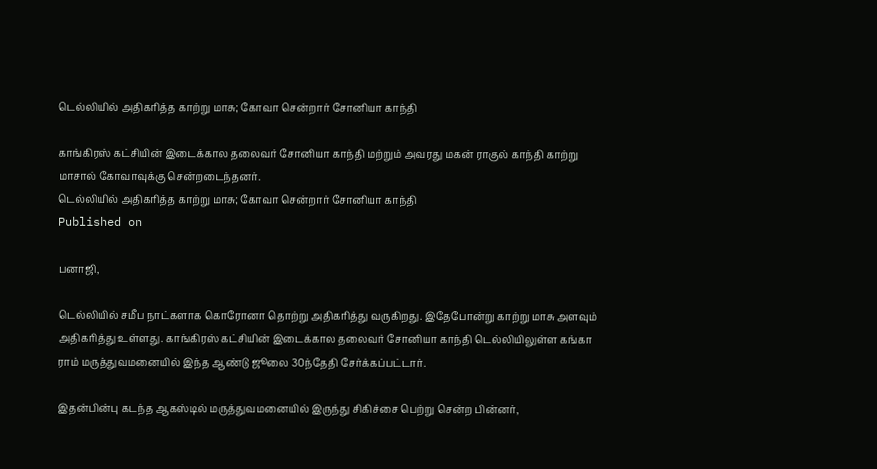டெல்லியில் அதிகரித்த காற்று மாசு; கோவா சென்றார் சோனியா காந்தி

காங்கிரஸ் கட்சியின் இடைக்கால தலைவர் சோனியா காந்தி மற்றும் அவரது மகன் ராகுல் காந்தி காற்று மாசால் கோவாவுக்கு சென்றடைந்தனர்.
டெல்லியில் அதிகரித்த காற்று மாசு; கோவா சென்றார் சோனியா காந்தி
Published on

பனாஜி,

டெல்லியில் சமீப நாட்களாக கொரோனா தொற்று அதிகரித்து வருகிறது. இதேபோன்று காற்று மாசு அளவும் அதிகரித்து உள்ளது. காங்கிரஸ் கட்சியின் இடைக்கால தலைவர் சோனியா காந்தி டெல்லியிலுள்ள கங்கா ராம் மருத்துவமனையில் இந்த ஆண்டு ஜூலை 30ந்தேதி சேர்க்கப்பட்டார்.

இதன்பின்பு கடந்த ஆகஸ்டில் மருத்துவமனையில் இருந்து சிகிச்சை பெற்று சென்ற பின்னர்,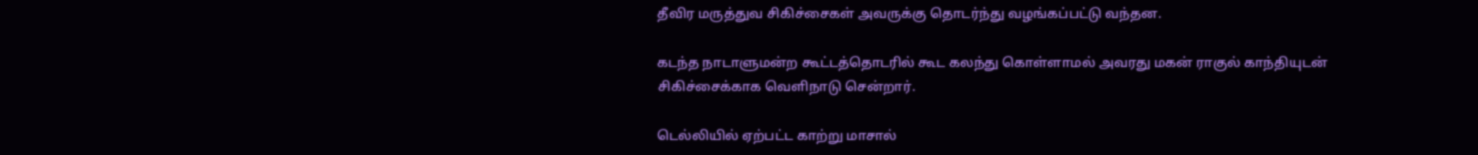தீவிர மருத்துவ சிகிச்சைகள் அவருக்கு தொடர்ந்து வழங்கப்பட்டு வந்தன.

கடந்த நாடாளுமன்ற கூட்டத்தொடரில் கூட கலந்து கொள்ளாமல் அவரது மகன் ராகுல் காந்தியுடன் சிகிச்சைக்காக வெளிநாடு சென்றார்.

டெல்லியில் ஏற்பட்ட காற்று மாசால்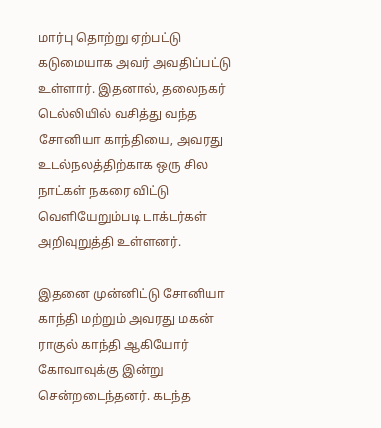மார்பு தொற்று ஏற்பட்டு கடுமையாக அவர் அவதிப்பட்டு உள்ளார். இதனால், தலைநகர் டெல்லியில் வசித்து வந்த சோனியா காந்தியை, அவரது உடல்நலத்திற்காக ஒரு சில நாட்கள் நகரை விட்டு வெளியேறும்படி டாக்டர்கள் அறிவுறுத்தி உள்ளனர்.

இதனை முன்னிட்டு சோனியா காந்தி மற்றும் அவரது மகன் ராகுல் காந்தி ஆகியோர் கோவாவுக்கு இன்று சென்றடைந்தனர். கடந்த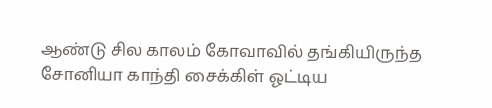ஆண்டு சில காலம் கோவாவில் தங்கியிருந்த சோனியா காந்தி சைக்கிள் ஓட்டிய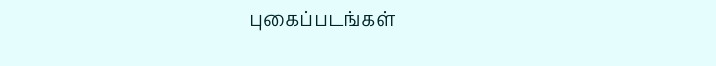புகைப்படங்கள்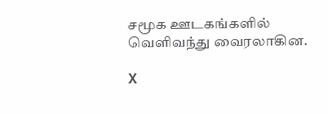சமூக ஊடகங்களில் வெளிவந்து வைரலாகின.

X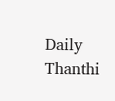Daily Thanthi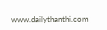www.dailythanthi.com